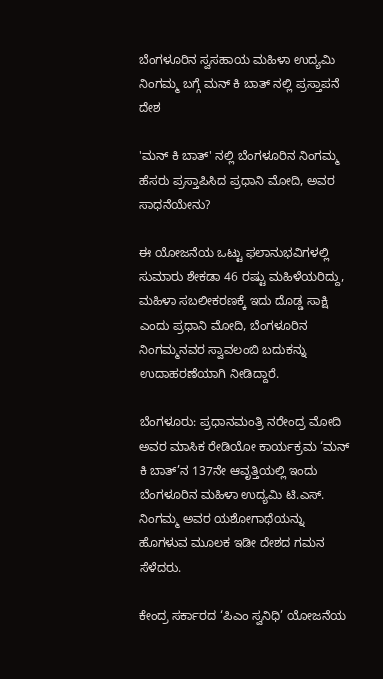ಬೆಂಗಳೂರಿನ ಸ್ವಸಹಾಯ ಮಹಿಳಾ ಉದ್ಯಮಿ ನಿಂಗಮ್ಮ ಬಗ್ಗೆ ಮನ್ ಕಿ ಬಾತ್ ನಲ್ಲಿ ಪ್ರಸ್ತಾಪನೆ
ದೇಶ

'ಮನ್ ಕಿ ಬಾತ್' ನಲ್ಲಿ ಬೆಂಗಳೂರಿನ ನಿಂಗಮ್ಮ ಹೆಸರು ಪ್ರಸ್ತಾಪಿಸಿದ ಪ್ರಧಾನಿ ಮೋದಿ, ಅವರ ಸಾಧನೆಯೇನು?

ಈ ಯೋಜನೆಯ ಒಟ್ಟು ಫಲಾನುಭವಿಗಳಲ್ಲಿ ಸುಮಾರು ಶೇಕಡಾ 46 ರಷ್ಟು ಮಹಿಳೆಯರಿದ್ದು, ಮಹಿಳಾ ಸಬಲೀಕರಣಕ್ಕೆ ಇದು ದೊಡ್ಡ ಸಾಕ್ಷಿ ಎಂದು ಪ್ರಧಾನಿ ಮೋದಿ, ಬೆಂಗಳೂರಿನ ನಿಂಗಮ್ಮನವರ ಸ್ವಾವಲಂಬಿ ಬದುಕನ್ನು ಉದಾಹರಣೆಯಾಗಿ ನೀಡಿದ್ದಾರೆ.

ಬೆಂಗಳೂರು: ಪ್ರಧಾನಮಂತ್ರಿ ನರೇಂದ್ರ ಮೋದಿ ಅವರ ಮಾಸಿಕ ರೇಡಿಯೋ ಕಾರ್ಯಕ್ರಮ ‘ಮನ್‌ ಕಿ ಬಾತ್‌’ನ 137ನೇ ಆವೃತ್ತಿಯಲ್ಲಿ ಇಂದು ಬೆಂಗಳೂರಿನ ಮಹಿಳಾ ಉದ್ಯಮಿ ಟಿ.ಎಸ್. ನಿಂಗಮ್ಮ ಅವರ ಯಶೋಗಾಥೆಯನ್ನು ಹೊಗಳುವ ಮೂಲಕ ಇಡೀ ದೇಶದ ಗಮನ ಸೆಳೆದರು.

ಕೇಂದ್ರ ಸರ್ಕಾರದ ‘ಪಿಎಂ ಸ್ವನಿಧಿ’ ಯೋಜನೆಯ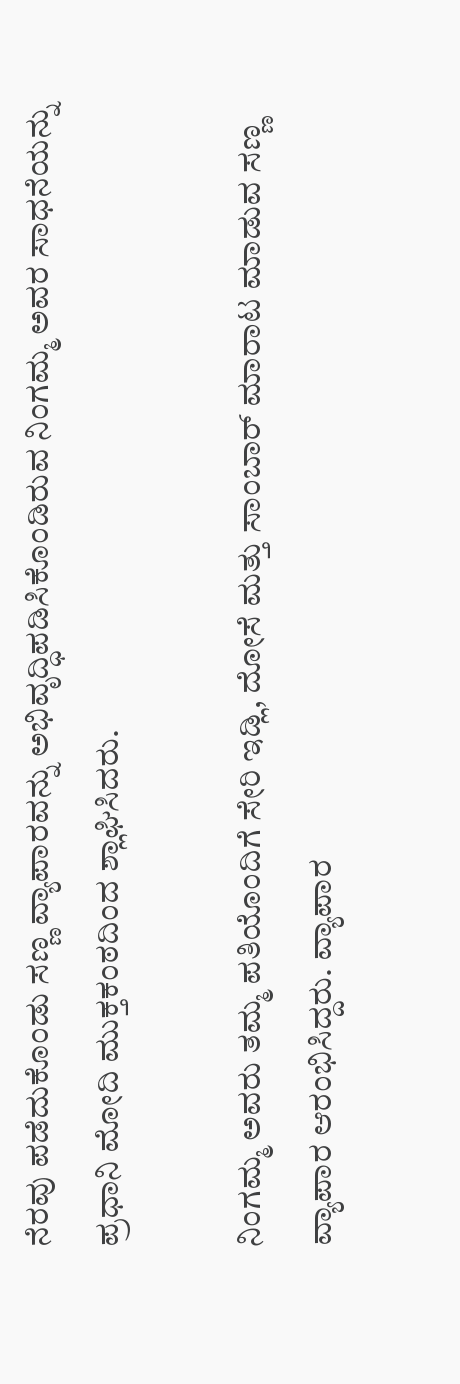ನೆರವು ಪಡೆದುಕೊಂಡು ಸಣ್ಣ ವ್ಯಾಪಾರವನ್ನು ಅಭಿವೃದ್ಧಿಪಡಿಸಿಕೊಂಡಿರುವ ನಿಂಗಮ್ಮ ಅವರ ಸಾಧನೆಯನ್ನು ಪ್ರಧಾನಿ ಮೋದಿ ಮುಕ್ತಕಂಠದಿಂದ ಶ್ಲಾಘಿಸಿದರು.

ನಿಂಗಮ್ಮ ಅವರು ತಮ್ಮ ಪತಿಯೊಂದಿಗೆ ಸೇರಿ ಇಡ್ಲಿ, ದೋಸೆ ಮತ್ತು ಸಾಂಬಾರ್ ಮಾರಾಟ ಮಾಡುವ ಸಣ್ಣ ವ್ಯಾಪಾರ ಆರಂಭಿಸಿದ್ದರು. ವ್ಯಾಪಾರ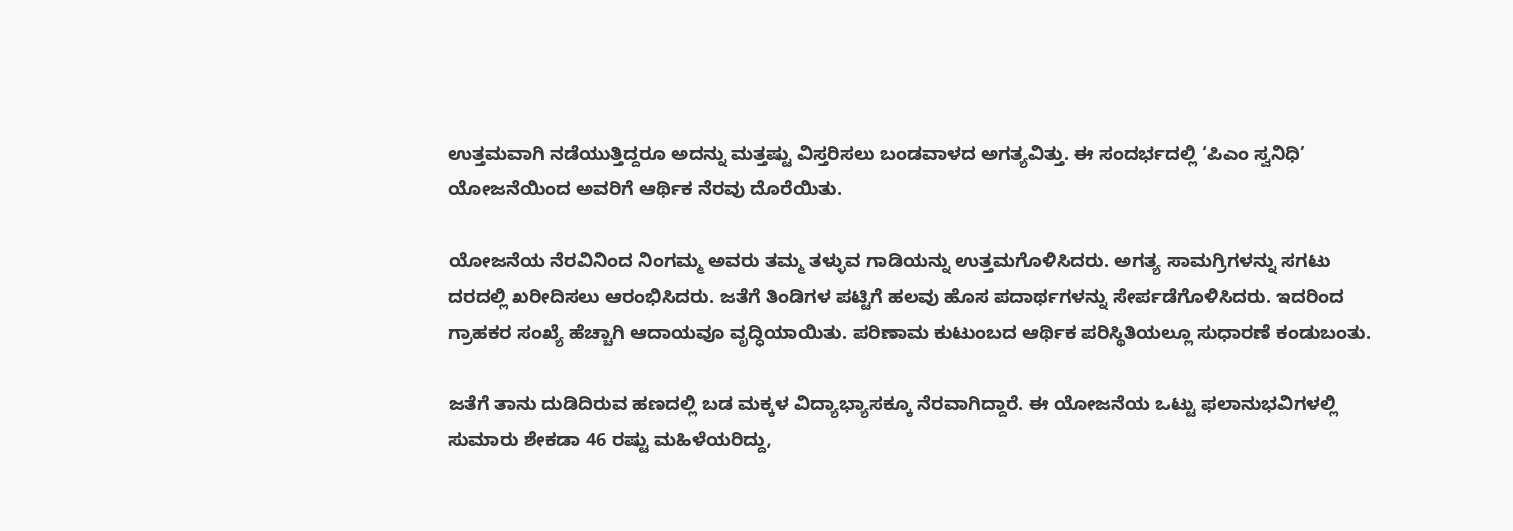ಉತ್ತಮವಾಗಿ ನಡೆಯುತ್ತಿದ್ದರೂ ಅದನ್ನು ಮತ್ತಷ್ಟು ವಿಸ್ತರಿಸಲು ಬಂಡವಾಳದ ಅಗತ್ಯವಿತ್ತು. ಈ ಸಂದರ್ಭದಲ್ಲಿ ‘ಪಿಎಂ ಸ್ವನಿಧಿ’ ಯೋಜನೆಯಿಂದ ಅವರಿಗೆ ಆರ್ಥಿಕ ನೆರವು ದೊರೆಯಿತು.

ಯೋಜನೆಯ ನೆರವಿನಿಂದ ನಿಂಗಮ್ಮ ಅವರು ತಮ್ಮ ತಳ್ಳುವ ಗಾಡಿಯನ್ನು ಉತ್ತಮಗೊಳಿಸಿದರು. ಅಗತ್ಯ ಸಾಮಗ್ರಿಗಳನ್ನು ಸಗಟು ದರದಲ್ಲಿ ಖರೀದಿಸಲು ಆರಂಭಿಸಿದರು. ಜತೆಗೆ ತಿಂಡಿಗಳ ಪಟ್ಟಿಗೆ ಹಲವು ಹೊಸ ಪದಾರ್ಥಗಳನ್ನು ಸೇರ್ಪಡೆಗೊಳಿಸಿದರು. ಇದರಿಂದ ಗ್ರಾಹಕರ ಸಂಖ್ಯೆ ಹೆಚ್ಚಾಗಿ ಆದಾಯವೂ ವೃದ್ಧಿಯಾಯಿತು. ಪರಿಣಾಮ ಕುಟುಂಬದ ಆರ್ಥಿಕ ಪರಿಸ್ಥಿತಿಯಲ್ಲೂ ಸುಧಾರಣೆ ಕಂಡುಬಂತು.

ಜತೆಗೆ ತಾನು ದುಡಿದಿರುವ ಹಣದಲ್ಲಿ ಬಡ ಮಕ್ಕಳ ವಿದ್ಯಾಭ್ಯಾಸಕ್ಕೂ ನೆರವಾಗಿದ್ದಾರೆ. ಈ ಯೋಜನೆಯ ಒಟ್ಟು ಫಲಾನುಭವಿಗಳಲ್ಲಿ ಸುಮಾರು ಶೇಕಡಾ 46 ರಷ್ಟು ಮಹಿಳೆಯರಿದ್ದು,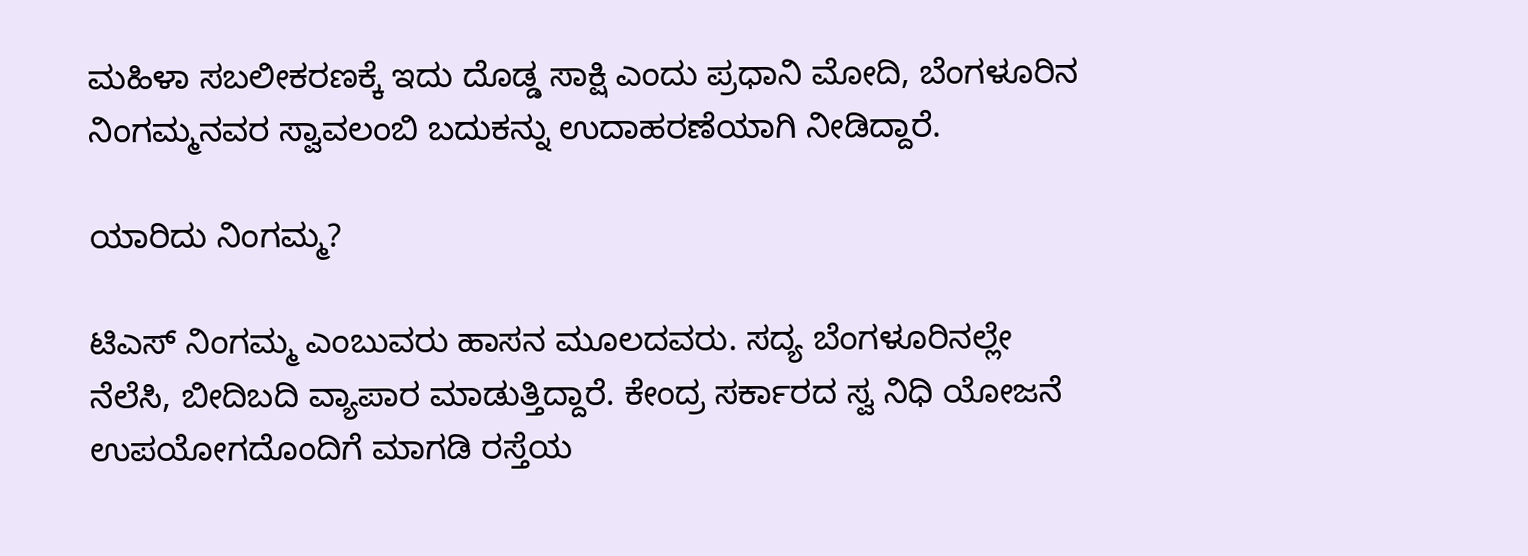ಮಹಿಳಾ ಸಬಲೀಕರಣಕ್ಕೆ ಇದು ದೊಡ್ಡ ಸಾಕ್ಷಿ ಎಂದು ಪ್ರಧಾನಿ ಮೋದಿ, ಬೆಂಗಳೂರಿನ ನಿಂಗಮ್ಮನವರ ಸ್ವಾವಲಂಬಿ ಬದುಕನ್ನು ಉದಾಹರಣೆಯಾಗಿ ನೀಡಿದ್ದಾರೆ.

ಯಾರಿದು ನಿಂಗಮ್ಮ?

ಟಿಎಸ್ ನಿಂಗಮ್ಮ ಎಂಬುವರು ಹಾಸನ ಮೂಲದವರು. ಸದ್ಯ ಬೆಂಗಳೂರಿನಲ್ಲೇ ನೆಲೆಸಿ, ಬೀದಿಬದಿ ವ್ಯಾಪಾರ ಮಾಡುತ್ತಿದ್ದಾರೆ. ಕೇಂದ್ರ ಸರ್ಕಾರದ ಸ್ವ ನಿಧಿ ಯೋಜನೆ ಉಪಯೋಗದೊಂದಿಗೆ ಮಾಗಡಿ ರಸ್ತೆಯ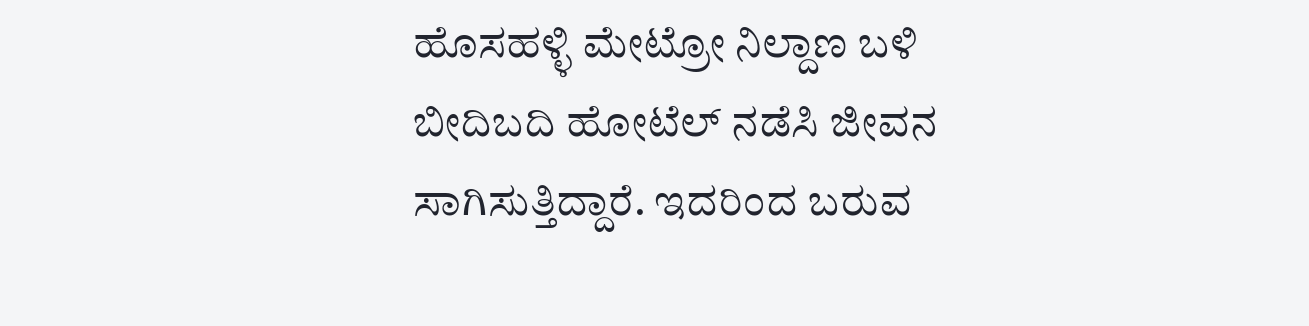ಹೊಸಹಳ್ಳಿ ಮೇಟ್ರೋ ನಿಲ್ದಾಣ ಬಳಿ ಬೀದಿಬದಿ ಹೋಟೆಲ್ ನಡೆಸಿ ಜೀವನ ಸಾಗಿಸುತ್ತಿದ್ದಾರೆ. ಇದರಿಂದ ಬರುವ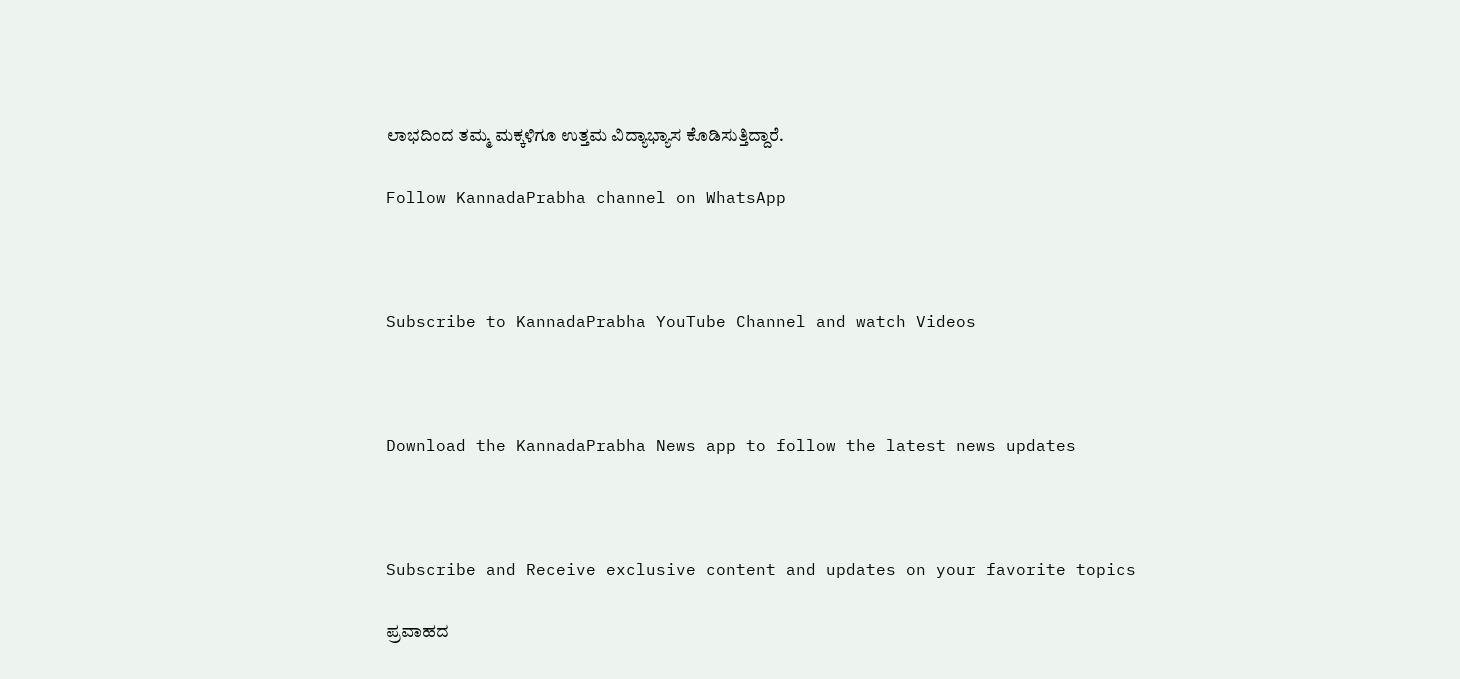ಲಾಭದಿಂದ ತಮ್ಮ ಮಕ್ಕಳಿಗೂ ಉತ್ತಮ ವಿದ್ಯಾಭ್ಯಾಸ ಕೊಡಿಸುತ್ತಿದ್ದಾರೆ.

Follow KannadaPrabha channel on WhatsApp



Subscribe to KannadaPrabha YouTube Channel and watch Videos



Download the KannadaPrabha News app to follow the latest news updates



Subscribe and Receive exclusive content and updates on your favorite topics

ಪ್ರವಾಹದ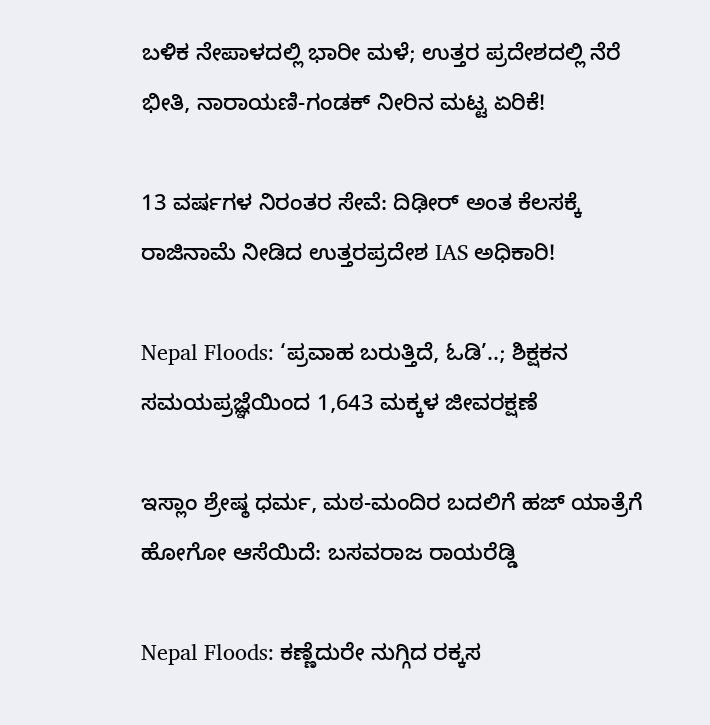ಬಳಿಕ ನೇಪಾಳದಲ್ಲಿ ಭಾರೀ ಮಳೆ; ಉತ್ತರ ಪ್ರದೇಶದಲ್ಲಿ ನೆರೆ ಭೀತಿ, ನಾರಾಯಣಿ-ಗಂಡಕ್ ನೀರಿನ ಮಟ್ಟ ಏರಿಕೆ!

13 ವರ್ಷಗಳ ನಿರಂತರ ಸೇವೆ: ದಿಢೀರ್ ಅಂತ ಕೆಲಸಕ್ಕೆ ರಾಜಿನಾಮೆ ನೀಡಿದ ಉತ್ತರಪ್ರದೇಶ IAS ಅಧಿಕಾರಿ!

Nepal Floods: ‘ಪ್ರವಾಹ ಬರುತ್ತಿದೆ, ಓಡಿ’..; ಶಿಕ್ಷಕನ ಸಮಯಪ್ರಜ್ಞೆಯಿಂದ 1,643 ಮಕ್ಕಳ ಜೀವರಕ್ಷಣೆ

ಇಸ್ಲಾಂ ಶ್ರೇಷ್ಠ ಧರ್ಮ, ಮಠ-ಮಂದಿರ ಬದಲಿಗೆ ಹಜ್ ಯಾತ್ರೆಗೆ ಹೋಗೋ ಆಸೆಯಿದೆ: ಬಸವರಾಜ ರಾಯರೆಡ್ಡಿ

Nepal Floods: ಕಣ್ಣೆದುರೇ ನುಗ್ಗಿದ ರಕ್ಕಸ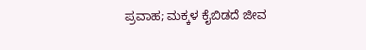ಪ್ರವಾಹ; ಮಕ್ಕಳ ಕೈಬಿಡದೆ ಜೀವ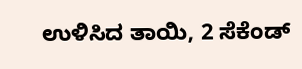ಉಳಿಸಿದ ತಾಯಿ, 2 ಸೆಕೆಂಡ್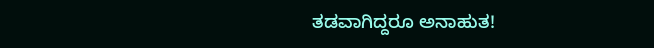ತಡವಾಗಿದ್ದರೂ ಅನಾಹುತ!